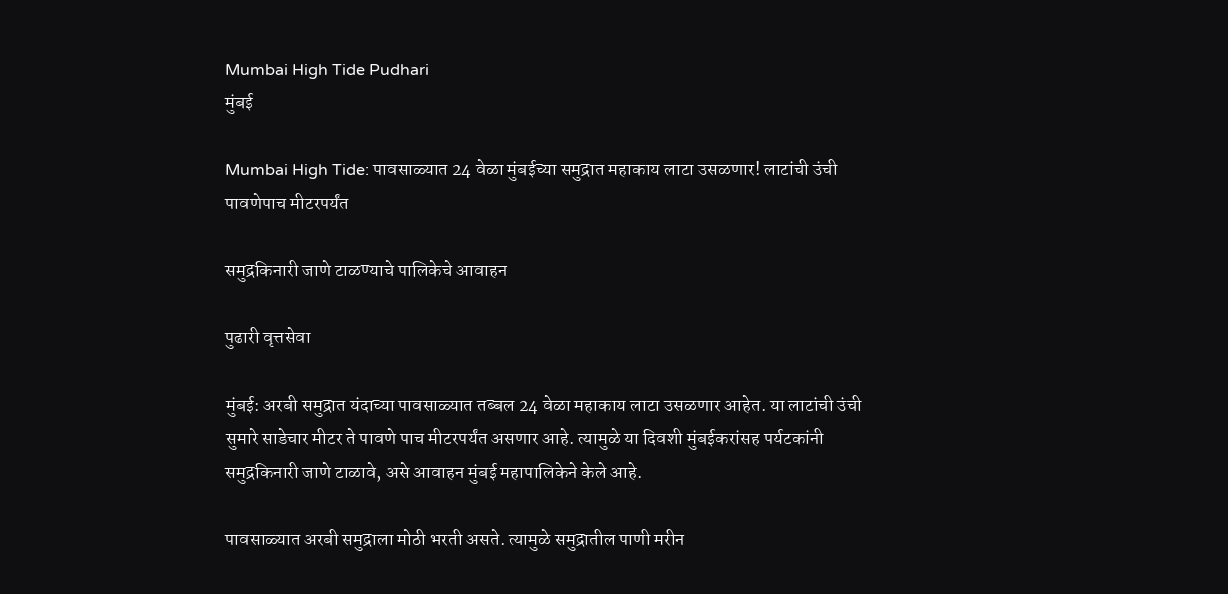Mumbai High Tide Pudhari
मुंबई

Mumbai High Tide: पावसाळ्यात 24 वेळा मुंबईच्या समुद्रात महाकाय लाटा उसळणार! लाटांची उंची पावणेपाच मीटरपर्यंत

समुद्रकिनारी जाणे टाळण्याचे पालिकेचे आवाहन

पुढारी वृत्तसेवा

मुंबई: अरबी समुद्रात यंदाच्या पावसाळ्यात तब्बल 24 वेळा महाकाय लाटा उसळणार आहेत. या लाटांची उंची सुमारे साडेचार मीटर ते पावणे पाच मीटरपर्यंत असणार आहे. त्यामुळे या दिवशी मुंबईकरांसह पर्यटकांनी समुद्रकिनारी जाणे टाळावे, असे आवाहन मुंबई महापालिकेने केले आहे.

पावसाळ्यात अरबी समुद्राला मोठी भरती असते. त्यामुळे समुद्रातील पाणी मरीन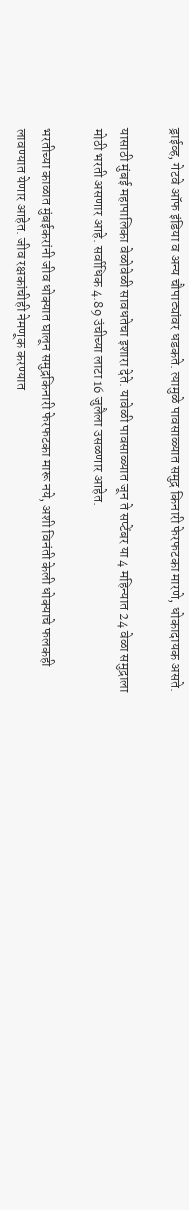ड्राईव्ह, गेटवे ऑफ इंडिया व अन्य चौपाट्यांवर धडकते. त्यामुळे पावसाळ्यात समुद्र किनारी फेरफटका मारणे, धोकादायक असते.

यासाठी मुंबई महापालिका वेळोवेळी सावधतेचा इशारा देते. यावेळी पावसाळ्यात जून ते सप्टेंबर या 4 महिन्यात 24 वेळा समुद्राला मोठी भरती असणार आहे. सर्वाधिक 4.89 उंचीच्या लाटा 16 जुलैला उसळणार आहेत.

भरतीच्या काळात मुंबईकरांनी जीव धोक्यात घालून समुद्रकिनारी फेरफटका मारू नये, अशी विनंती केली धोक्याचे फलकही लावण्यात येणार आहेत. जीव रक्षकांचीही नेमणूक करण्यात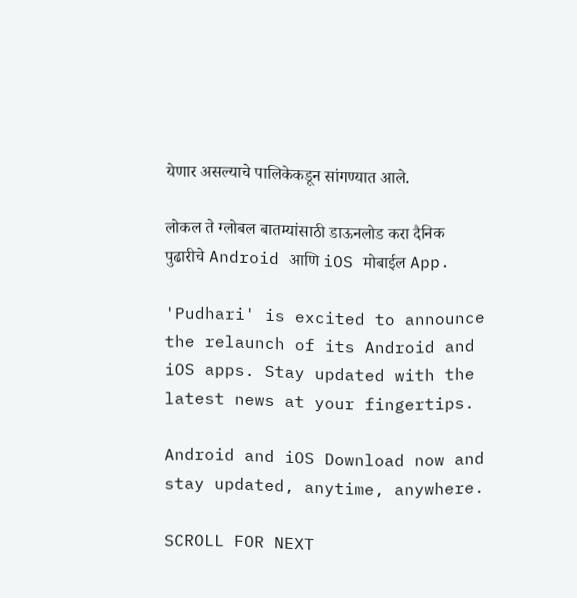येणार असल्याचे पालिकेकडून सांगण्यात आले.

लोकल ते ग्लोबल बातम्यांसाठी डाऊनलोड करा दैनिक पुढारीचे Android आणि iOS मोबाईल App.

'Pudhari' is excited to announce the relaunch of its Android and iOS apps. Stay updated with the latest news at your fingertips.

Android and iOS Download now and stay updated, anytime, anywhere.

SCROLL FOR NEXT